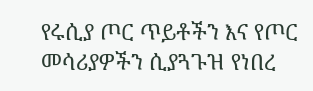የሩሲያ ጦር ጥይቶችን እና የጦር መሳሪያዎችን ሲያጓጉዝ የነበረ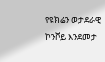የዩክሬን ወታደራዊ ኮንቮይ እንደመታ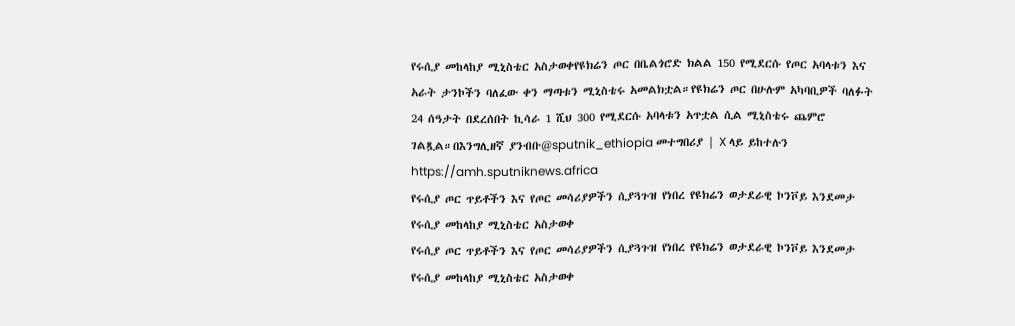የሩሲያ መከላከያ ሚኒስቴር አስታወቀየዩክሬን ጦር በቤልጎሮድ ክልል 150 የሚደርሱ የጦር አባላቱን እና አራት ታንኮችን ባለፈው ቀን ማጣቱን ሚኒስቴሩ አመልክቷል።የዩክሬን ጦር በሁሉም አካባቢዎች ባለፉት 24 ሰዓታት በደረሰበት ኪሳራ 1 ሺህ 300 የሚደርሱ አባላቱን አጥቷል ሲል ሚኒስቴሩ ጨምሮ ገልጿል።በእንግሊዘኛ ያንብቡ@sputnik_ethiopia መተግበሪያ | X ላይ ይከተሉን
https://amh.sputniknews.africa
የሩሲያ ጦር ጥይቶችን እና የጦር መሳሪያዎችን ሲያጓጉዝ የነበረ የዩክሬን ወታደራዊ ኮንቮይ እንደመታ የሩሲያ መከላከያ ሚኒስቴር አስታወቀ
የሩሲያ ጦር ጥይቶችን እና የጦር መሳሪያዎችን ሲያጓጉዝ የነበረ የዩክሬን ወታደራዊ ኮንቮይ እንደመታ የሩሲያ መከላከያ ሚኒስቴር አስታወቀ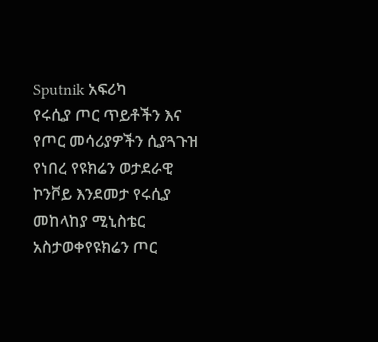Sputnik አፍሪካ
የሩሲያ ጦር ጥይቶችን እና የጦር መሳሪያዎችን ሲያጓጉዝ የነበረ የዩክሬን ወታደራዊ ኮንቮይ እንደመታ የሩሲያ መከላከያ ሚኒስቴር አስታወቀየዩክሬን ጦር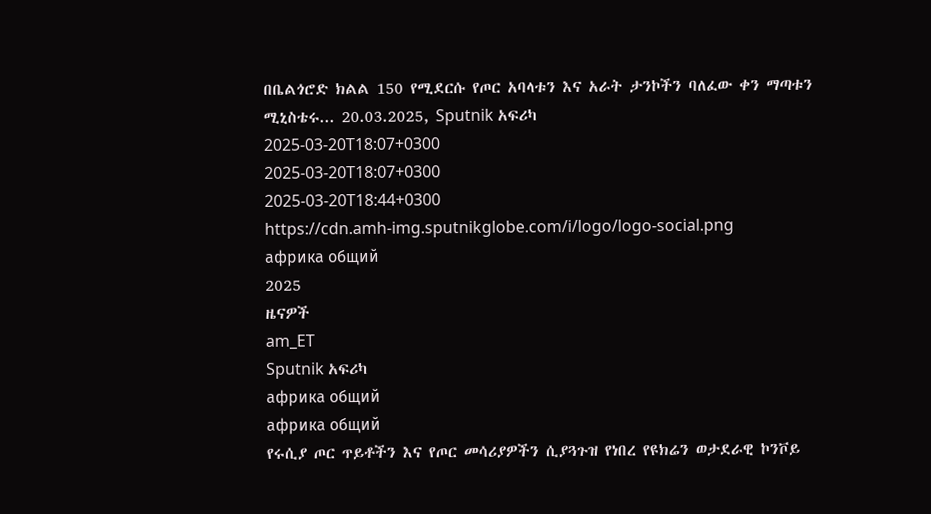በቤልጎሮድ ክልል 150 የሚደርሱ የጦር አባላቱን እና አራት ታንኮችን ባለፈው ቀን ማጣቱን ሚኒስቴሩ... 20.03.2025, Sputnik አፍሪካ
2025-03-20T18:07+0300
2025-03-20T18:07+0300
2025-03-20T18:44+0300
https://cdn.amh-img.sputnikglobe.com/i/logo/logo-social.png
африка общий
2025
ዜናዎች
am_ET
Sputnik አፍሪካ
африка общий
африка общий
የሩሲያ ጦር ጥይቶችን እና የጦር መሳሪያዎችን ሲያጓጉዝ የነበረ የዩክሬን ወታደራዊ ኮንቮይ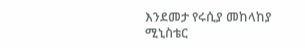እንደመታ የሩሲያ መከላከያ ሚኒስቴር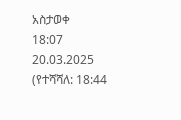አስታወቀ
18:07 20.03.2025 (የተሻሻለ: 18:44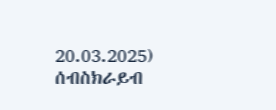20.03.2025)
ሰብስክራይብ